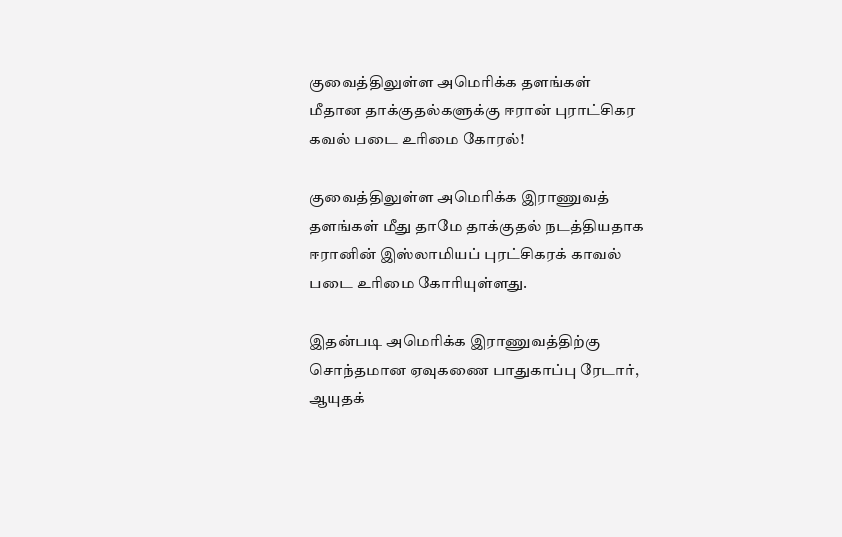குவைத்திலுள்ள அமெரிக்க தளங்கள் மீதான தாக்குதல்களுக்கு ஈரான் புராட்சிகர கவல் படை உரிமை கோரல்!

குவைத்திலுள்ள அமெரிக்க இராணுவத் தளங்கள் மீது தாமே தாக்குதல் நடத்தியதாக ஈரானின் இஸ்லாமியப் புரட்சிகரக் காவல் படை உரிமை கோரியுள்ளது.

இதன்படி அமெரிக்க இராணுவத்திற்கு சொந்தமான ஏவுகணை பாதுகாப்பு ரேடார், ஆயுதக்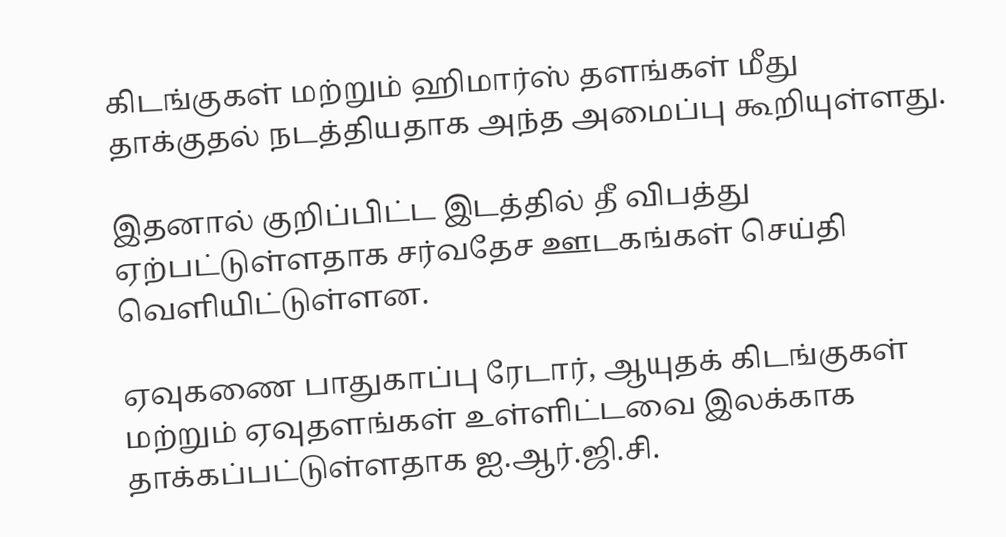கிடங்குகள் மற்றும் ஹிமார்ஸ் தளங்கள் மீது தாக்குதல் நடத்தியதாக அந்த அமைப்பு கூறியுள்ளது.

இதனால் குறிப்பிட்ட இடத்தில் தீ விபத்து ஏற்பட்டுள்ளதாக சர்வதேச ஊடகங்கள் செய்தி வெளியிட்டுள்ளன.

ஏவுகணை பாதுகாப்பு ரேடார், ஆயுதக் கிடங்குகள் மற்றும் ஏவுதளங்கள் உள்ளிட்டவை இலக்காக தாக்கப்பட்டுள்ளதாக ஐ.ஆர்.ஜி.சி.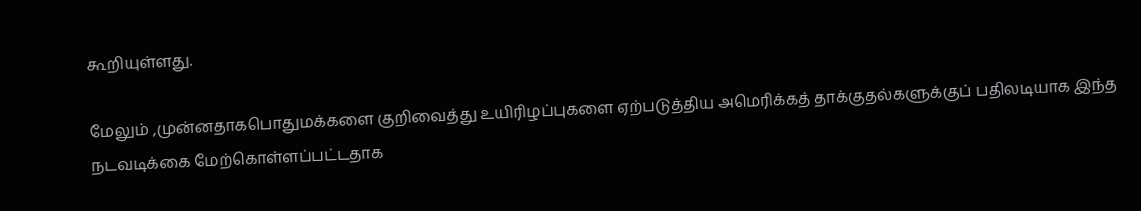கூறியுள்ளது.

மேலும் ,முன்னதாகபொதுமக்களை குறிவைத்து உயிரிழப்புகளை ஏற்படுத்திய அமெரிக்கத் தாக்குதல்களுக்குப் பதிலடியாக இந்த நடவடிக்கை மேற்கொள்ளப்பட்டதாக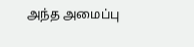அந்த அமைப்பு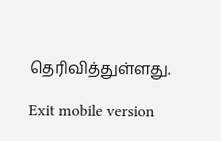தெரிவித்துள்ளது.

Exit mobile version